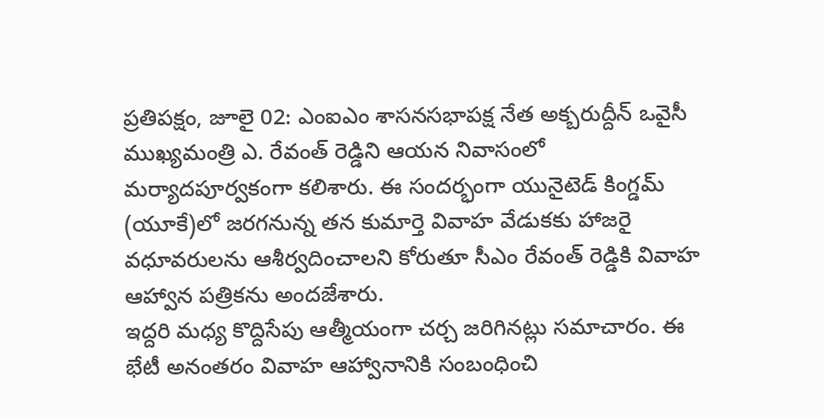ప్రతిపక్షం, జూలై 02: ఎంఐఎం శాసనసభాపక్ష నేత అక్బరుద్దీన్ ఒవైసీ ముఖ్యమంత్రి ఎ. రేవంత్ రెడ్డిని ఆయన నివాసంలో మర్యాదపూర్వకంగా కలిశారు. ఈ సందర్భంగా యునైటెడ్ కింగ్డమ్ (యూకే)లో జరగనున్న తన కుమార్తె వివాహ వేడుకకు హాజరై వధూవరులను ఆశీర్వదించాలని కోరుతూ సీఎం రేవంత్ రెడ్డికి వివాహ ఆహ్వాన పత్రికను అందజేశారు.
ఇద్దరి మధ్య కొద్దిసేపు ఆత్మీయంగా చర్చ జరిగినట్లు సమాచారం. ఈ భేటీ అనంతరం వివాహ ఆహ్వానానికి సంబంధించి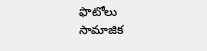ఫొటోలు సామాజిక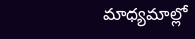మాధ్యమాల్లో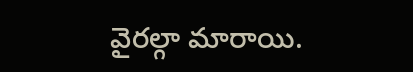వైరల్గా మారాయి.